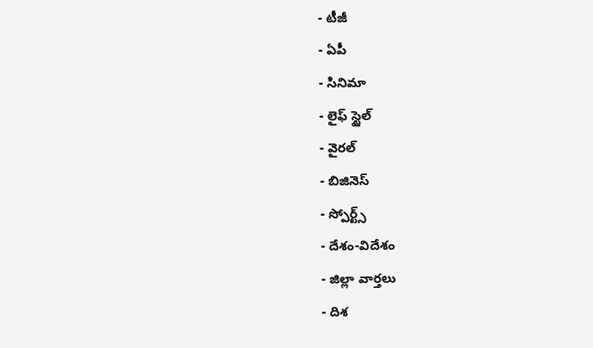- టీజీ
- ఏపీ
- సినిమా
- లైఫ్ స్టైల్
- వైరల్
- బిజినెస్
- స్పోర్ట్స్
- దేశం-విదేశం
- జిల్లా వార్తలు
- దిశ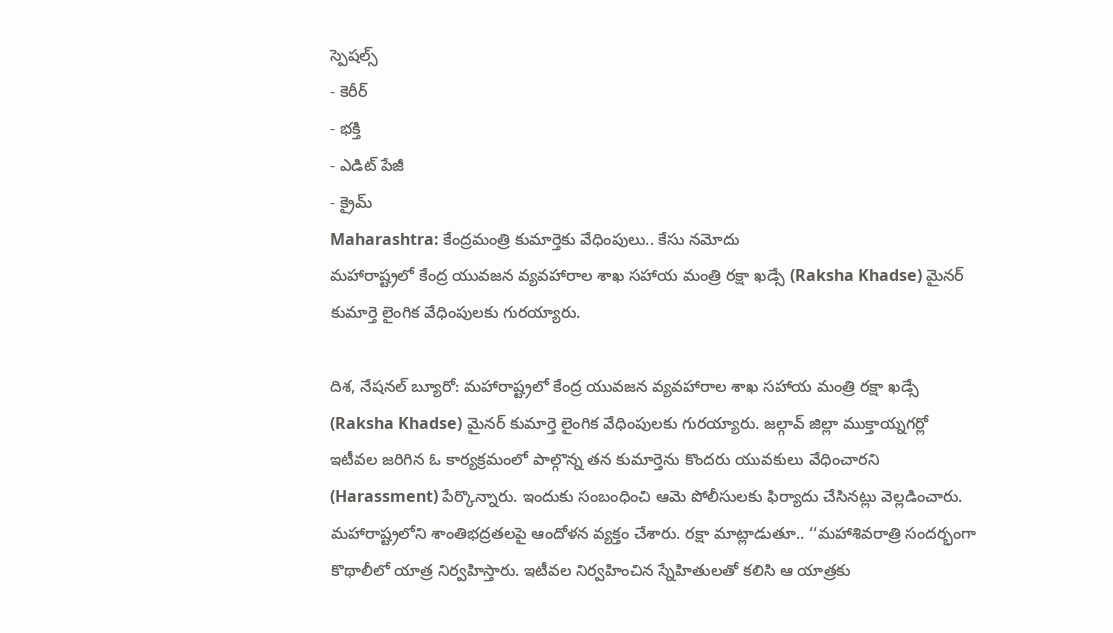స్పెషల్స్
- కెరీర్
- భక్తి
- ఎడిట్ పేజీ
- క్రైమ్
Maharashtra: కేంద్రమంత్రి కుమార్తెకు వేధింపులు.. కేసు నమోదు
మహారాష్ట్రలో కేంద్ర యువజన వ్యవహారాల శాఖ సహాయ మంత్రి రక్షా ఖడ్సే (Raksha Khadse) మైనర్ కుమార్తె లైంగిక వేధింపులకు గురయ్యారు.

దిశ, నేషనల్ బ్యూరో: మహారాష్ట్రలో కేంద్ర యువజన వ్యవహారాల శాఖ సహాయ మంత్రి రక్షా ఖడ్సే (Raksha Khadse) మైనర్ కుమార్తె లైంగిక వేధింపులకు గురయ్యారు. జల్గావ్ జిల్లా ముక్తాయ్నగర్లో ఇటీవల జరిగిన ఓ కార్యక్రమంలో పాల్గొన్న తన కుమార్తెను కొందరు యువకులు వేధించారని (Harassment) పేర్కొన్నారు. ఇందుకు సంబంధించి ఆమె పోలీసులకు ఫిర్యాదు చేసినట్లు వెల్లడించారు. మహారాష్ట్రలోని శాంతిభద్రతలపై ఆందోళన వ్యక్తం చేశారు. రక్షా మాట్లాడుతూ.. ‘‘మహాశివరాత్రి సందర్భంగా కొథాలీలో యాత్ర నిర్వహిస్తారు. ఇటీవల నిర్వహించిన స్నేహితులతో కలిసి ఆ యాత్రకు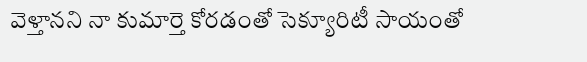వెళ్తానని నా కుమార్తె కోరడంతో సెక్యూరిటీ సాయంతో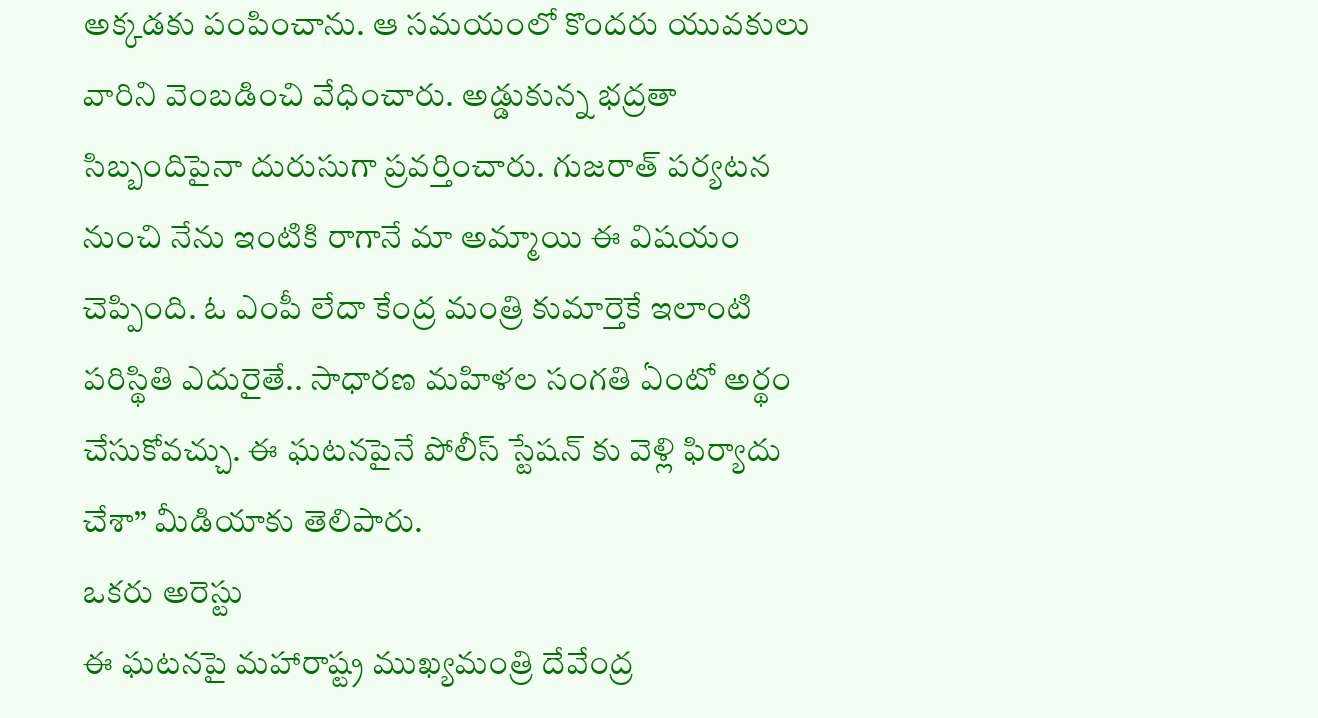అక్కడకు పంపించాను. ఆ సమయంలో కొందరు యువకులు వారిని వెంబడించి వేధించారు. అడ్డుకున్న భద్రతా సిబ్బందిపైనా దురుసుగా ప్రవర్తించారు. గుజరాత్ పర్యటన నుంచి నేను ఇంటికి రాగానే మా అమ్మాయి ఈ విషయం చెప్పింది. ఓ ఎంపీ లేదా కేంద్ర మంత్రి కుమార్తెకే ఇలాంటి పరిస్థితి ఎదురైతే.. సాధారణ మహిళల సంగతి ఏంటో అర్థం చేసుకోవచ్చు. ఈ ఘటనపైనే పోలీస్ స్టేషన్ కు వెళ్లి ఫిర్యాదు చేశా’’ మీడియాకు తెలిపారు.
ఒకరు అరెస్టు
ఈ ఘటనపై మహారాష్ట్ర ముఖ్యమంత్రి దేవేంద్ర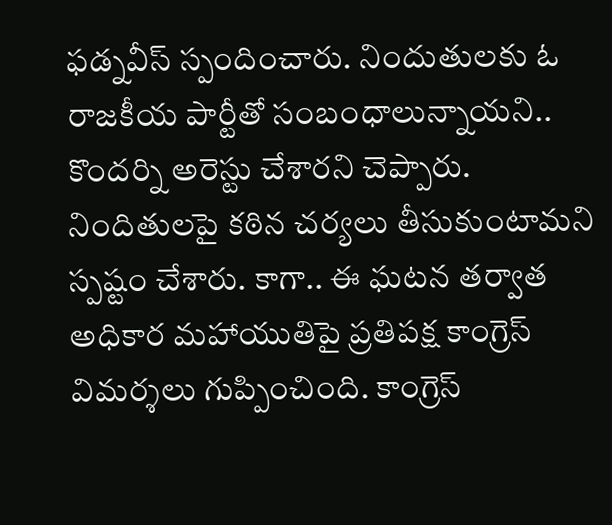ఫడ్నవీస్ స్పందించారు. నిందుతులకు ఓ రాజకీయ పార్టీతో సంబంధాలున్నాయని.. కొందర్ని అరెస్టు చేశారని చెప్పారు. నిందితులపై కఠిన చర్యలు తీసుకుంటామని స్పష్టం చేశారు. కాగా.. ఈ ఘటన తర్వాత అధికార మహాయుతిపై ప్రతిపక్ష కాంగ్రెస్ విమర్శలు గుప్పించింది. కాంగ్రెస్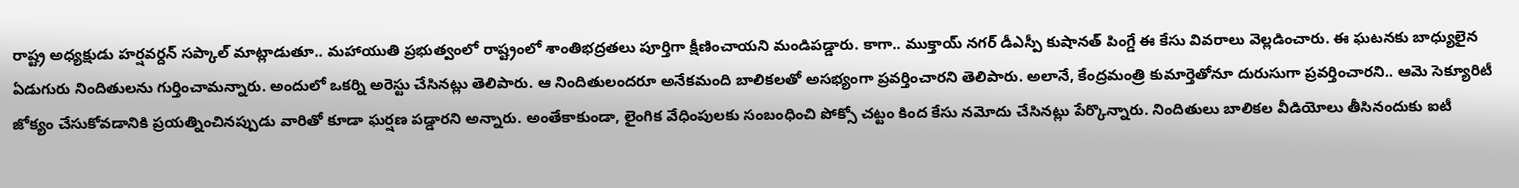రాష్ట్ర అధ్యక్షుడు హర్షవర్దన్ సప్కాల్ మాట్లాడుతూ.. మహాయుతి ప్రభుత్వంలో రాష్ట్రంలో శాంతిభద్రతలు పూర్తిగా క్షీణించాయని మండిపడ్డారు. కాగా.. ముక్తాయ్ నగర్ డీఎస్పీ కుషానత్ పింగ్డే ఈ కేసు వివరాలు వెల్లడించారు. ఈ ఘటనకు బాధ్యులైన ఏడుగురు నిందితులను గుర్తించామన్నారు. అందులో ఒకర్ని అరెస్టు చేసినట్లు తెలిపారు. ఆ నిందితులందరూ అనేకమంది బాలికలతో అసభ్యంగా ప్రవర్తించారని తెలిపారు. అలానే, కేంద్రమంత్రి కుమార్తెతోనూ దురుసుగా ప్రవర్తించారని.. ఆమె సెక్యూరిటీ జోక్యం చేసుకోవడానికి ప్రయత్నించినప్పుడు వారితో కూడా ఘర్షణ పడ్డారని అన్నారు. అంతేకాకుండా, లైంగిక వేధింపులకు సంబంధించి పోక్సో చట్టం కింద కేసు నమోదు చేసినట్లు పేర్కొన్నారు. నిందితులు బాలికల వీడియోలు తీసినందుకు ఐటీ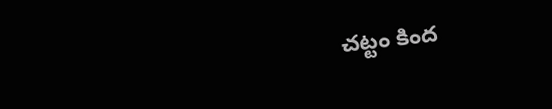చట్టం కింద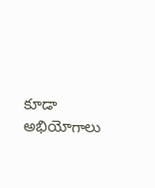కూడా అభియోగాలు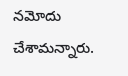నమోదు చేశామన్నారు.